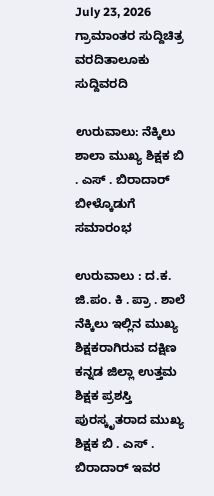July 23, 2026
ಗ್ರಾಮಾಂತರ ಸುದ್ದಿಚಿತ್ರ ವರದಿತಾಲೂಕು ಸುದ್ದಿವರದಿ

ಉರುವಾಲು: ನೆಕ್ಕಿಲು ಶಾಲಾ ಮುಖ್ಯ ಶಿಕ್ಷಕ ಬಿ . ಎಸ್ . ಬಿರಾದಾರ್ ಬೀಳ್ಕೊಡುಗೆ ಸಮಾರಂಭ

ಉರುವಾಲು : ದ.ಕ. ಜಿ.ಪಂ. ಕಿ . ಪ್ರಾ . ಶಾಲೆ ನೆಕ್ಕಿಲು ಇಲ್ಲಿನ ಮುಖ್ಯ ಶಿಕ್ಷಕರಾಗಿರುವ ದಕ್ಷಿಣ ಕನ್ನಡ ಜಿಲ್ಲಾ ಉತ್ತಮ ಶಿಕ್ಷಕ ಪ್ರಶಸ್ತಿ ಪುರಸ್ಕೃತರಾದ ಮುಖ್ಯ ಶಿಕ್ಷಕ ಬಿ . ಎಸ್ . ಬಿರಾದಾರ್ ಇವರ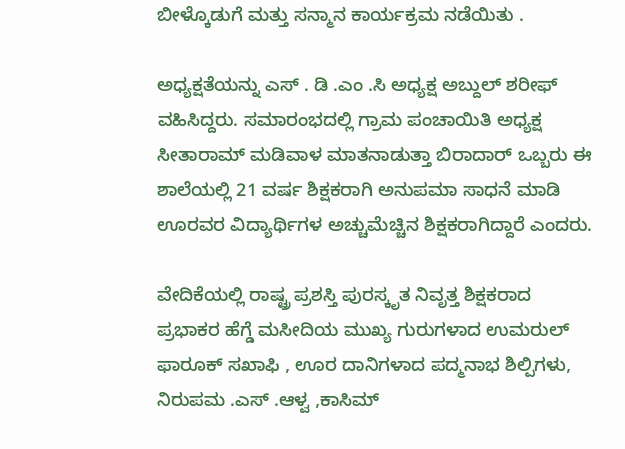ಬೀಳ್ಕೊಡುಗೆ ಮತ್ತು ಸನ್ಮಾನ ಕಾರ್ಯಕ್ರಮ ನಡೆಯಿತು .

ಅಧ್ಯಕ್ಷತೆಯನ್ನು ಎಸ್ . ಡಿ .ಎಂ .ಸಿ ಅಧ್ಯಕ್ಷ ಅಬ್ದುಲ್ ಶರೀಫ್ ವಹಿಸಿದ್ದರು. ಸಮಾರಂಭದಲ್ಲಿ ಗ್ರಾಮ ಪಂಚಾಯಿತಿ ಅಧ್ಯಕ್ಷ ಸೀತಾರಾಮ್ ಮಡಿವಾಳ ಮಾತನಾಡುತ್ತಾ ಬಿರಾದಾರ್ ಒಬ್ಬರು ಈ ಶಾಲೆಯಲ್ಲಿ 21 ವರ್ಷ ಶಿಕ್ಷಕರಾಗಿ ಅನುಪಮಾ ಸಾಧನೆ ಮಾಡಿ ಊರವರ ವಿದ್ಯಾರ್ಥಿಗಳ ಅಚ್ಚುಮೆಚ್ಚಿನ ಶಿಕ್ಷಕರಾಗಿದ್ದಾರೆ ಎಂದರು.

ವೇದಿಕೆಯಲ್ಲಿ ರಾಷ್ಟ್ರ ಪ್ರಶಸ್ತಿ ಪುರಸ್ಕೃತ ನಿವೃತ್ತ ಶಿಕ್ಷಕರಾದ ಪ್ರಭಾಕರ ಹೆಗ್ಡೆ ಮಸೀದಿಯ ಮುಖ್ಯ ಗುರುಗಳಾದ ಉಮರುಲ್ ಫಾರೂಕ್ ಸಖಾಫಿ , ಊರ ದಾನಿಗಳಾದ ಪದ್ಮನಾಭ ಶಿಲ್ಪಿಗಳು, ನಿರುಪಮ .ಎಸ್ .ಆಳ್ವ ,ಕಾಸಿಮ್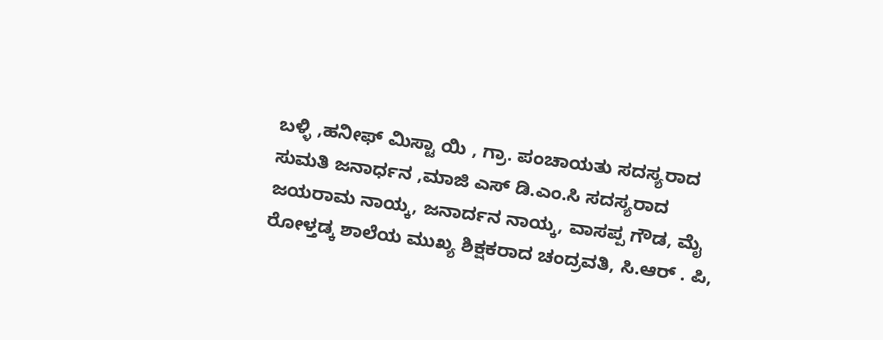ಬಳ್ಳಿ ,ಹನೀಫ್ ಮಿಸ್ಟಾ ಯಿ , ಗ್ರಾ. ಪಂಚಾಯತು ಸದಸ್ಯರಾದ ಸುಮತಿ ಜನಾರ್ಧನ ,ಮಾಜಿ ಎಸ್ ಡಿ.ಎಂ.ಸಿ ಸದಸ್ಯರಾದ ಜಯರಾಮ ನಾಯ್ಕ, ಜನಾರ್ದನ ನಾಯ್ಕ, ವಾಸಪ್ಪ ಗೌಡ, ಮೈ ರೋಳ್ತಡ್ಕ ಶಾಲೆಯ ಮುಖ್ಯ ಶಿಕ್ಷಕರಾದ ಚಂದ್ರವತಿ, ಸಿ.ಆರ್ . ಪಿ,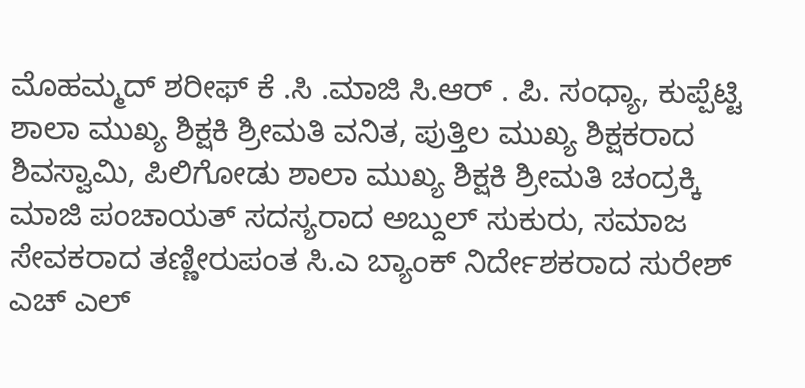ಮೊಹಮ್ಮದ್ ಶರೀಫ್ ಕೆ .ಸಿ .ಮಾಜಿ ಸಿ.ಆರ್ . ಪಿ. ಸಂಧ್ಯಾ, ಕುಪ್ಪೆಟ್ಟಿ ಶಾಲಾ ಮುಖ್ಯ ಶಿಕ್ಷಕಿ ಶ್ರೀಮತಿ ವನಿತ, ಪುತ್ತಿಲ ಮುಖ್ಯ ಶಿಕ್ಷಕರಾದ ಶಿವಸ್ವಾಮಿ, ಪಿಲಿಗೋಡು ಶಾಲಾ ಮುಖ್ಯ ಶಿಕ್ಷಕಿ ಶ್ರೀಮತಿ ಚಂದ್ರಕ್ಕಿ ಮಾಜಿ ಪಂಚಾಯತ್ ಸದಸ್ಯರಾದ ಅಬ್ದುಲ್ ಸುಕುರು, ಸಮಾಜ ಸೇವಕರಾದ ತಣ್ಣೀರುಪಂತ ಸಿ.ಎ ಬ್ಯಾಂಕ್ ನಿರ್ದೇಶಕರಾದ ಸುರೇಶ್ ಎಚ್ ಎಲ್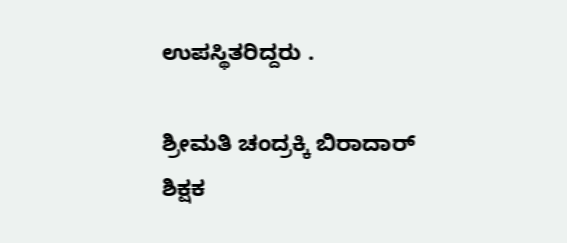ಉಪಸ್ಥಿತರಿದ್ದರು .

ಶ್ರೀಮತಿ ಚಂದ್ರಕ್ಕಿ ಬಿರಾದಾರ್ ಶಿಕ್ಷಕ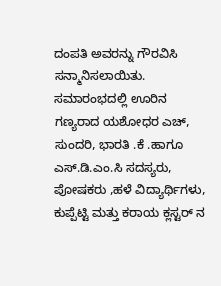ದಂಪತಿ ಅವರನ್ನು ಗೌರವಿಸಿ ಸನ್ಮಾನಿಸಲಾಯಿತು. ಸಮಾರಂಭದಲ್ಲಿ ಊರಿನ ಗಣ್ಯರಾದ ಯಶೋಧರ ಎಚ್, ಸುಂದರಿ, ಭಾರತಿ .ಕೆ .ಹಾಗೂ ಎಸ್.ಡಿ.ಎಂ.ಸಿ ಸದಸ್ಯರು, ಪೋಷಕರು ,ಹಳೆ ವಿದ್ಯಾರ್ಥಿಗಳು, ಕುಪ್ಪೆಟ್ಟಿ ಮತ್ತು ಕರಾಯ ಕ್ಲಸ್ಟರ್ ನ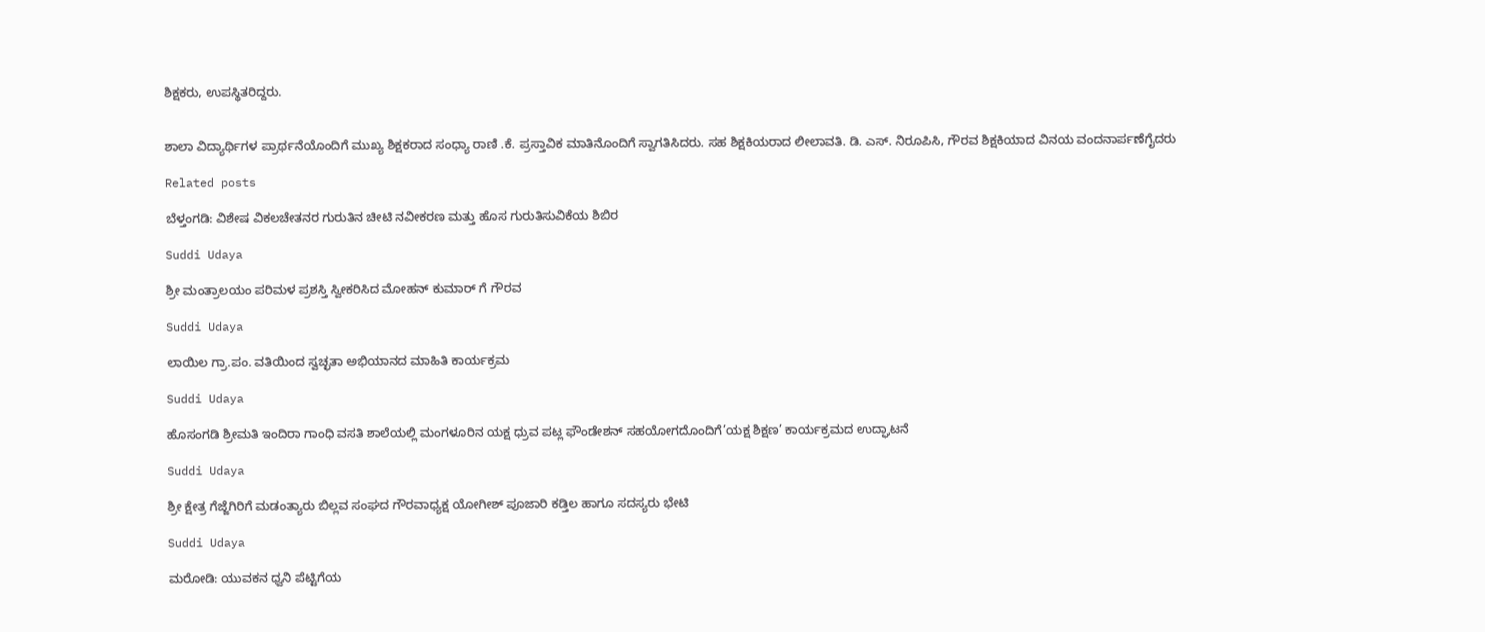ಶಿಕ್ಷಕರು, ಉಪಸ್ಥಿತರಿದ್ದರು.


ಶಾಲಾ ವಿದ್ಯಾರ್ಥಿಗಳ ಪ್ರಾರ್ಥನೆಯೊಂದಿಗೆ ಮುಖ್ಯ ಶಿಕ್ಷಕರಾದ ಸಂಧ್ಯಾ ರಾಣಿ .ಕೆ. ಪ್ರಸ್ತಾವಿಕ ಮಾತಿನೊಂದಿಗೆ ಸ್ವಾಗತಿಸಿದರು. ಸಹ ಶಿಕ್ಷಕಿಯರಾದ ಲೀಲಾವತಿ. ಡಿ. ಎಸ್. ನಿರೂಪಿಸಿ, ಗೌರವ ಶಿಕ್ಷಕಿಯಾದ ವಿನಯ ವಂದನಾರ್ಪಣೆಗೈದರು

Related posts

ಬೆಳ್ತಂಗಡಿ: ವಿಶೇಷ ವಿಕಲಚೇತನರ ಗುರುತಿನ ಚೀಟಿ ನವೀಕರಣ ಮತ್ತು ಹೊಸ ಗುರುತಿಸುವಿಕೆಯ ಶಿಬಿರ

Suddi Udaya

ಶ್ರೀ ಮಂತ್ರಾಲಯಂ ಪರಿಮಳ ಪ್ರಶಸ್ತಿ ಸ್ವೀಕರಿಸಿದ ಮೋಹನ್ ಕುಮಾರ್ ಗೆ ಗೌರವ

Suddi Udaya

ಲಾಯಿಲ ಗ್ರಾ.ಪಂ. ವತಿಯಿಂದ ಸ್ವಚ್ಛತಾ ಅಭಿಯಾನದ ಮಾಹಿತಿ ಕಾರ್ಯಕ್ರಮ

Suddi Udaya

ಹೊಸಂಗಡಿ ಶ್ರೀಮತಿ ಇಂದಿರಾ ಗಾಂಧಿ ವಸತಿ ಶಾಲೆಯಲ್ಲಿ ಮಂಗಳೂರಿನ ಯಕ್ಷ ಧ್ರುವ ಪಟ್ಲ ಫೌಂಡೇಶನ್ ಸಹಯೋಗದೊಂದಿಗೆ’ಯಕ್ಷ ಶಿಕ್ಷಣ’ ಕಾರ್ಯಕ್ರಮದ ಉದ್ಘಾಟನೆ

Suddi Udaya

ಶ್ರೀ ಕ್ಷೇತ್ರ ಗೆಜ್ಜೆಗಿರಿಗೆ ಮಡಂತ್ಯಾರು ಬಿಲ್ಲವ ಸಂಘದ ಗೌರವಾಧ್ಯಕ್ಷ ಯೋಗೀಶ್ ಪೂಜಾರಿ ಕಡ್ತಿಲ ಹಾಗೂ ಸದಸ್ಯರು ಭೇಟಿ

Suddi Udaya

ಮರೋಡಿ: ಯುವಕನ ಧ್ವನಿ ಪೆಟ್ಟಿಗೆಯ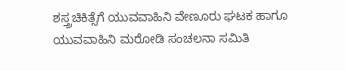ಶಸ್ತ್ರಚಿಕಿತ್ಸೆಗೆ ಯುವವಾಹಿನಿ ವೇಣೂರು ಘಟಕ ಹಾಗೂ ಯುವವಾಹಿನಿ ಮರೋಡಿ ಸಂಚಲನಾ ಸಮಿತಿ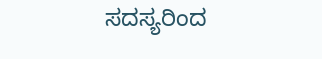ಸದಸ್ಯರಿಂದ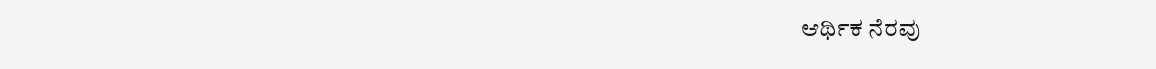ಆರ್ಥಿಕ ನೆರವು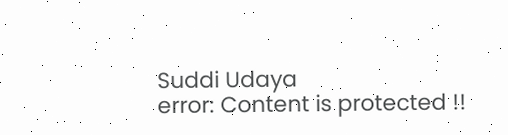Suddi Udaya
error: Content is protected !!